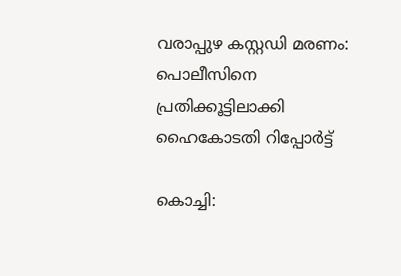വരാപ്പുഴ കസ്റ്റഡി മരണം: പൊലീസിനെ പ്രതിക്കൂട്ടിലാക്കി ഹൈകോടതി റിപ്പോർട്ട്

കൊച്ചി: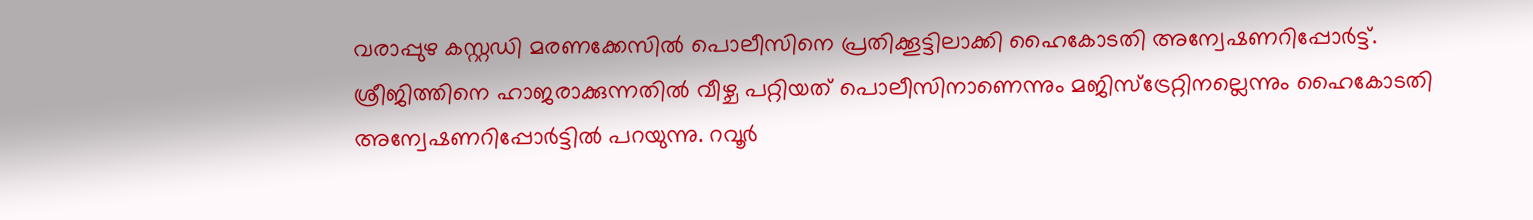വരാപ്പുഴ കസ്റ്റഡി മരണക്കേസിൽ പൊലീസിനെ പ്രതിക്കൂട്ടിലാക്കി ഹൈകോടതി അന്വേഷണറിപ്പോര്‍ട്ട്.  ശ്രീജിത്തിനെ ഹാജരാക്കുന്നതില്‍ വീഴ്ച പറ്റിയത് പൊലീസിനാണെന്നും മജിസ്ട്രേറ്റിനല്ലെന്നും ഹൈകോടതി അന്വേഷണറിപ്പോര്‍ട്ടിൽ പറയുന്നു. റവൂര്‍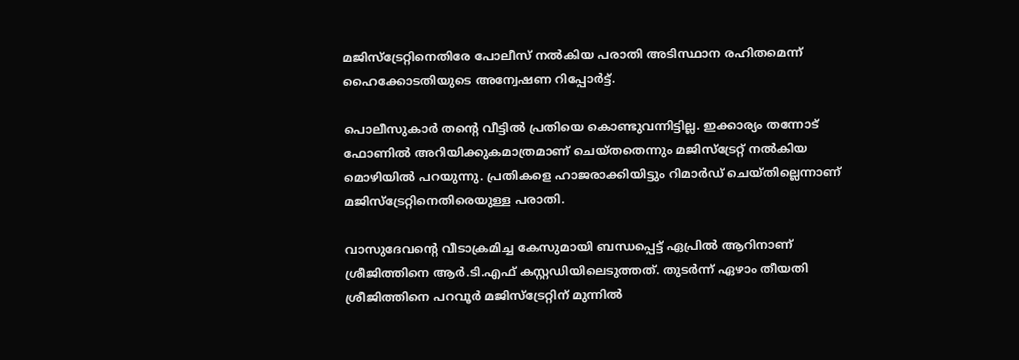മജിസ്‌ട്രേറ്റിനെതിരേ പോലീസ് നല്‍കിയ പരാതി അടിസ്ഥാന രഹിതമെന്ന് ഹൈക്കോടതിയുടെ അന്വേഷണ റിപ്പോര്‍ട്ട്.

പൊലീസുകാര്‍ തന്‍റെ വീട്ടില്‍ പ്രതിയെ കൊണ്ടുവന്നിട്ടില്ല. ഇക്കാര്യം തന്നോട് ഫോണില്‍ അറിയിക്കുകമാത്രമാണ് ചെയ്തതെന്നും മജിസ്‌ട്രേറ്റ് നല്‍കിയ മൊഴിയില്‍ പറയുന്നു. പ്രതികളെ ഹാജരാക്കിയിട്ടും റിമാര്‍ഡ് ചെയ്തില്ലെന്നാണ് മജിസ്ട്രേറ്റിനെതിരെയുള്ള പരാതി.

വാസുദേവന്‍റെ വീടാക്രമിച്ച കേസുമായി ബന്ധപ്പെട്ട് ഏപ്രില്‍ ആറിനാണ് ശ്രീജിത്തിനെ ആർ.ടി.എഫ് കസ്റ്റഡിയിലെടുത്തത്. തുടര്‍ന്ന് ഏഴാം തീയതി ശ്രീജിത്തിനെ പറവൂര്‍ മജിസ്‌ട്രേറ്റിന് മുന്നില്‍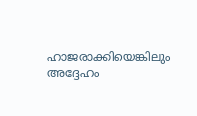ഹാജരാക്കിയെങ്കിലും അദ്ദേഹം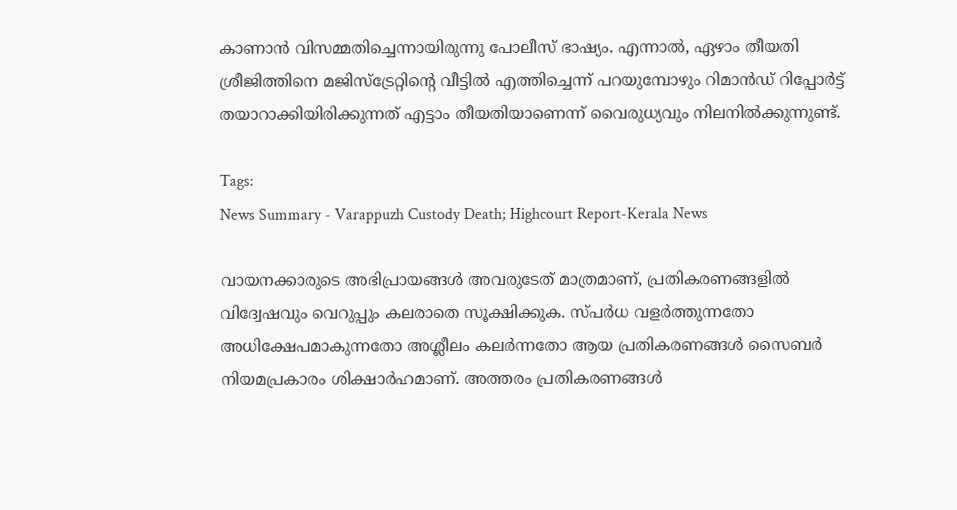കാണാന്‍ വിസമ്മതിച്ചെന്നായിരുന്നു പോലീസ് ഭാഷ്യം. എന്നാൽ, ഏഴാം തീയതി ശ്രീജിത്തിനെ മജിസ്‌ട്രേറ്റിന്‍റെ വീട്ടില്‍ എത്തിച്ചെന്ന് പറയുമ്പോഴും റിമാന്‍ഡ് റിപ്പോര്‍ട്ട് തയാറാക്കിയിരിക്കുന്നത് എട്ടാം തീയതിയാണെന്ന് വൈരുധ്യവും നിലനിൽക്കുന്നുണ്ട്.

Tags:
News Summary - Varappuzh Custody Death; Highcourt Report-Kerala News

വായനക്കാരുടെ അഭിപ്രായങ്ങള്‍ അവരുടേത് മാത്രമാണ്, പ്രതികരണങ്ങളിൽ വിദ്വേഷവും വെറുപ്പും കലരാതെ സൂക്ഷിക്കുക. സ്പർധ വളർത്തുന്നതോ അധിക്ഷേപമാകുന്നതോ അശ്ലീലം കലർന്നതോ ആയ പ്രതികരണങ്ങൾ സൈബർ നിയമപ്രകാരം ശിക്ഷാർഹമാണ്. അത്തരം പ്രതികരണങ്ങൾ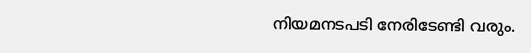നിയമനടപടി നേരിടേണ്ടി വരും.